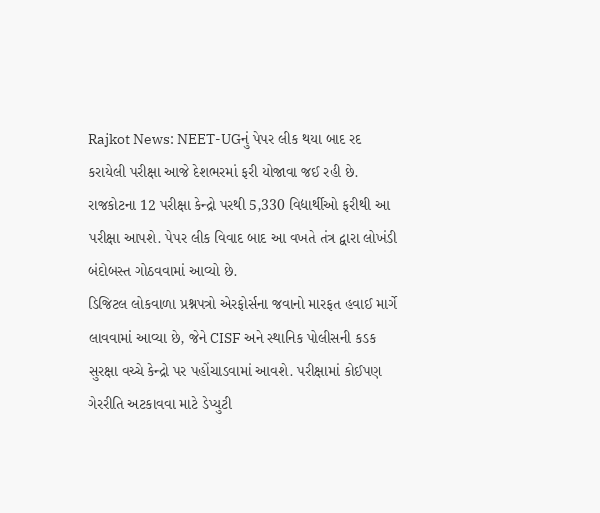Rajkot News: NEET-UGનું પેપર લીક થયા બાદ રદ કરાયેલી પરીક્ષા આજે દેશભરમાં ફરી યોજાવા જઈ રહી છે. રાજકોટના 12 પરીક્ષા કેન્દ્રો પરથી 5,330 વિદ્યાર્થીઓ ફરીથી આ પરીક્ષા આપશે. પેપર લીક વિવાદ બાદ આ વખતે તંત્ર દ્વારા લોખંડી બંદોબસ્ત ગોઠવવામાં આવ્યો છે.
ડિજિટલ લોકવાળા પ્રશ્નપત્રો એરફોર્સના જવાનો મારફત હવાઈ માર્ગે લાવવામાં આવ્યા છે, જેને CISF અને સ્થાનિક પોલીસની કડક સુરક્ષા વચ્ચે કેન્દ્રો પર પહોંચાડવામાં આવશે. પરીક્ષામાં કોઈપણ ગેરરીતિ અટકાવવા માટે ડેપ્યુટી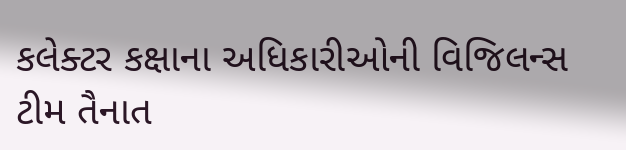કલેક્ટર કક્ષાના અધિકારીઓની વિજિલન્સ ટીમ તૈનાત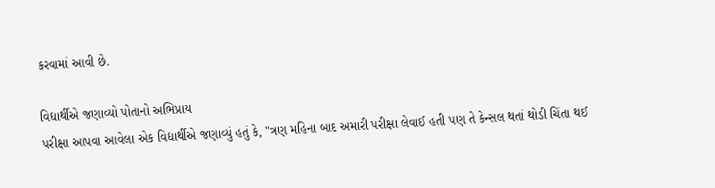કરવામાં આવી છે.

વિદ્યાર્થીએ જણાવ્યો પોતાનો અભિપ્રાય
પરીક્ષા આપવા આવેલા એક વિદ્યાર્થીએ જણાવ્યું હતું કે, "ત્રણ મહિના બાદ અમારી પરીક્ષા લેવાઈ હતી પણ તે કેન્સલ થતાં થોડી ચિંતા થઈ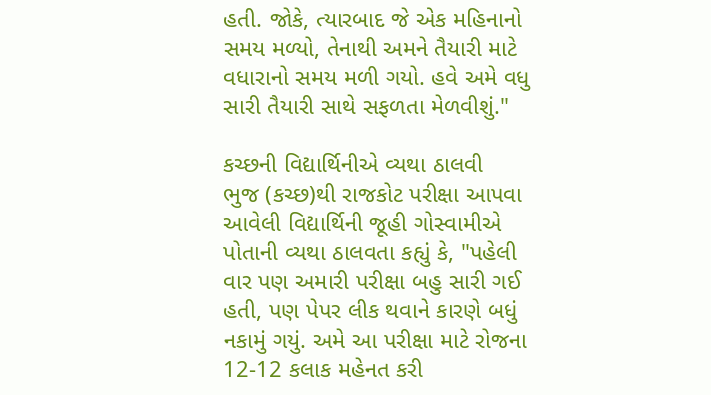હતી. જોકે, ત્યારબાદ જે એક મહિનાનો સમય મળ્યો, તેનાથી અમને તૈયારી માટે વધારાનો સમય મળી ગયો. હવે અમે વધુ સારી તૈયારી સાથે સફળતા મેળવીશું."

કચ્છની વિદ્યાર્થિનીએ વ્યથા ઠાલવી
ભુજ (કચ્છ)થી રાજકોટ પરીક્ષા આપવા આવેલી વિદ્યાર્થિની જૂહી ગોસ્વામીએ પોતાની વ્યથા ઠાલવતા કહ્યું કે, "પહેલી વાર પણ અમારી પરીક્ષા બહુ સારી ગઈ હતી, પણ પેપર લીક થવાને કારણે બધું નકામું ગયું. અમે આ પરીક્ષા માટે રોજના 12-12 કલાક મહેનત કરી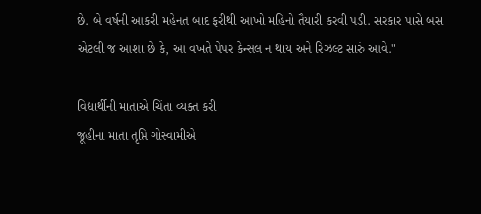છે. બે વર્ષની આકરી મહેનત બાદ ફરીથી આખો મહિનો તૈયારી કરવી પડી. સરકાર પાસે બસ એટલી જ આશા છે કે, આ વખતે પેપર કેન્સલ ન થાય અને રિઝલ્ટ સારું આવે."

વિદ્યાર્થીની માતાએ ચિંતા વ્યક્ત કરી
જૂહીના માતા તૃપ્તિ ગોસ્વામીએ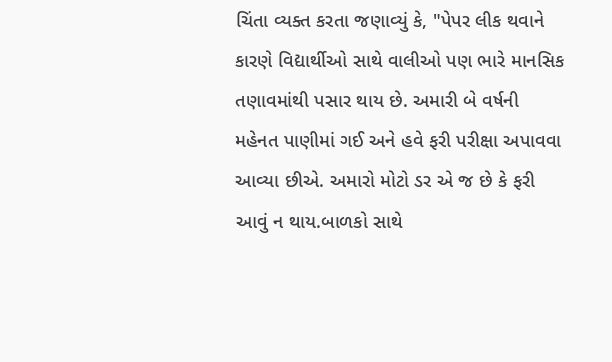ચિંતા વ્યક્ત કરતા જણાવ્યું કે, "પેપર લીક થવાને કારણે વિદ્યાર્થીઓ સાથે વાલીઓ પણ ભારે માનસિક તણાવમાંથી પસાર થાય છે. અમારી બે વર્ષની મહેનત પાણીમાં ગઈ અને હવે ફરી પરીક્ષા અપાવવા આવ્યા છીએ. અમારો મોટો ડર એ જ છે કે ફરી આવું ન થાય.બાળકો સાથે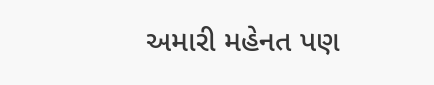અમારી મહેનત પણ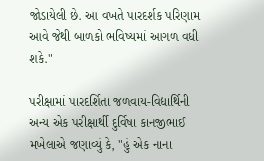જોડાયેલી છે. આ વખતે પારદર્શક પરિણામ આવે જેથી બાળકો ભવિષ્યમાં આગળ વધી શકે."

પરીક્ષામાં પારદર્શિતા જળવાય-વિદ્યાર્થિની
અન્ય એક પરીક્ષાર્થી દુર્વિષા કાનજીભાઈ મખેલાએ જણાવ્યું કે, "હું એક નાના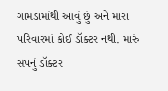ગામડામાંથી આવું છું અને મારા પરિવારમાં કોઈ ડૉક્ટર નથી. મારું સપનું ડૉક્ટર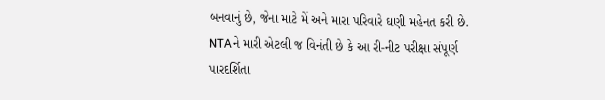બનવાનું છે, જેના માટે મેં અને મારા પરિવારે ઘણી મહેનત કરી છે. NTAને મારી એટલી જ વિનંતી છે કે આ રી-નીટ પરીક્ષા સંપૂર્ણ પારદર્શિતા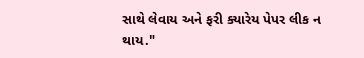સાથે લેવાય અને ફરી ક્યારેય પેપર લીક ન થાય."